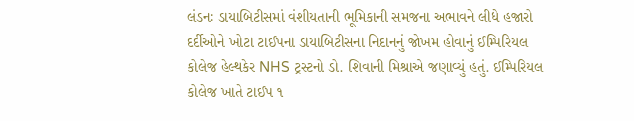લંડનઃ ડાયાબિટીસમાં વંશીયતાની ભૂમિકાની સમજના અભાવને લીધે હજારો દર્દીઓને ખોટા ટાઈપના ડાયાબિટીસના નિદાનનું જોખમ હોવાનું ઈમ્પિરિયલ કોલેજ હેલ્થકેર NHS ટ્રસ્ટનો ડો. શિવાની મિશ્રાએ જણાવ્યું હતું. ઈમ્પિરિયલ કોલેજ ખાતે ટાઈપ ૧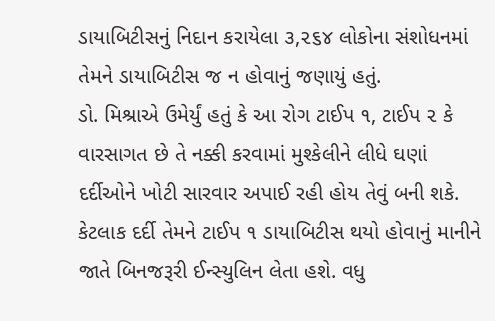ડાયાબિટીસનું નિદાન કરાયેલા ૩,૨૬૪ લોકોના સંશોધનમાં તેમને ડાયાબિટીસ જ ન હોવાનું જણાયું હતું.
ડો. મિશ્રાએ ઉમેર્યું હતું કે આ રોગ ટાઈપ ૧, ટાઈપ ૨ કે વારસાગત છે તે નક્કી કરવામાં મુશ્કેલીને લીધે ઘણાં દર્દીઓને ખોટી સારવાર અપાઈ રહી હોય તેવું બની શકે. કેટલાક દર્દી તેમને ટાઈપ ૧ ડાયાબિટીસ થયો હોવાનું માનીને જાતે બિનજરૂરી ઈન્સ્યુલિન લેતા હશે. વધુ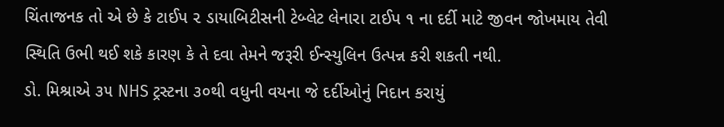ચિંતાજનક તો એ છે કે ટાઈપ ૨ ડાયાબિટીસની ટેબ્લેટ લેનારા ટાઈપ ૧ ના દર્દી માટે જીવન જોખમાય તેવી સ્થિતિ ઉભી થઈ શકે કારણ કે તે દવા તેમને જરૂરી ઈન્સ્યુલિન ઉત્પન્ન કરી શકતી નથી.
ડો. મિશ્રાએ ૩૫ NHS ટ્રસ્ટના ૩૦થી વધુની વયના જે દર્દીઓનું નિદાન કરાયું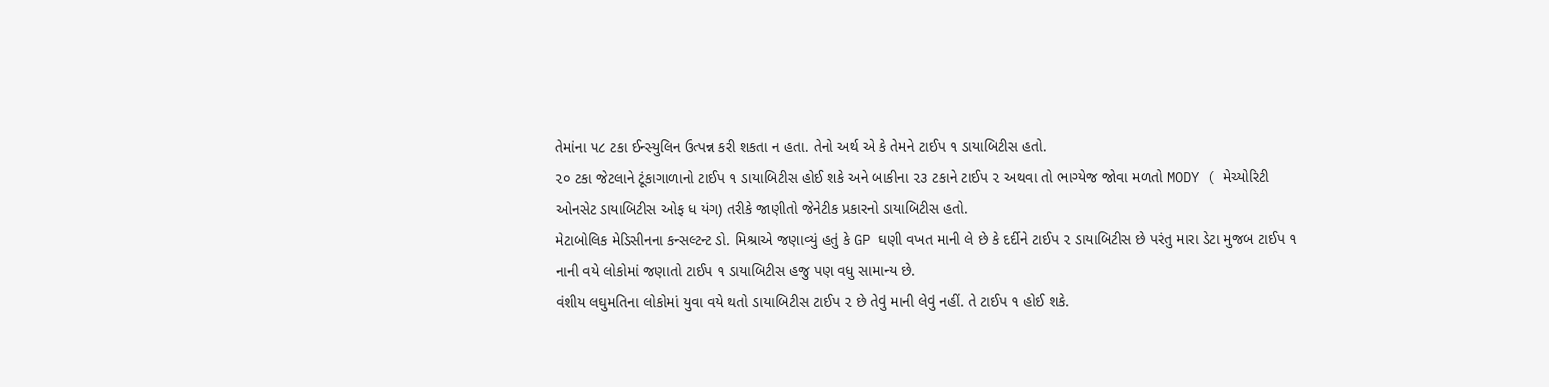તેમાંના ૫૮ ટકા ઈન્સ્યુલિન ઉત્પન્ન કરી શકતા ન હતા. તેનો અર્થ એ કે તેમને ટાઈપ ૧ ડાયાબિટીસ હતો.
૨૦ ટકા જેટલાને ટૂંકાગાળાનો ટાઈપ ૧ ડાયાબિટીસ હોઈ શકે અને બાકીના ૨૩ ટકાને ટાઈપ ૨ અથવા તો ભાગ્યેજ જોવા મળતો MODY ( મેચ્યોરિટી ઓનસેટ ડાયાબિટીસ ઓફ ધ યંગ) તરીકે જાણીતો જેનેટીક પ્રકારનો ડાયાબિટીસ હતો.
મેટાબોલિક મેડિસીનના કન્સલ્ટન્ટ ડો. મિશ્રાએ જણાવ્યું હતું કે GP ઘણી વખત માની લે છે કે દર્દીને ટાઈપ ૨ ડાયાબિટીસ છે પરંતુ મારા ડેટા મુજબ ટાઈપ ૧ નાની વયે લોકોમાં જણાતો ટાઈપ ૧ ડાયાબિટીસ હજુ પણ વધુ સામાન્ય છે.
વંશીય લઘુમતિના લોકોમાં યુવા વયે થતો ડાયાબિટીસ ટાઈપ ૨ છે તેવું માની લેવું નહીં. તે ટાઈપ ૧ હોઈ શકે.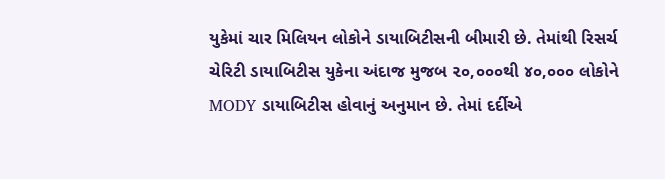યુકેમાં ચાર મિલિયન લોકોને ડાયાબિટીસની બીમારી છે. તેમાંથી રિસર્ચ ચેરિટી ડાયાબિટીસ યુકેના અંદાજ મુજબ ૨૦,૦૦૦થી ૪૦,૦૦૦ લોકોને MODY ડાયાબિટીસ હોવાનું અનુમાન છે. તેમાં દર્દીએ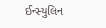ઈન્સ્યુલિન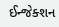ઈન્જેક્શન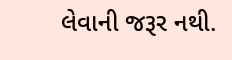લેવાની જરૂર નથી.